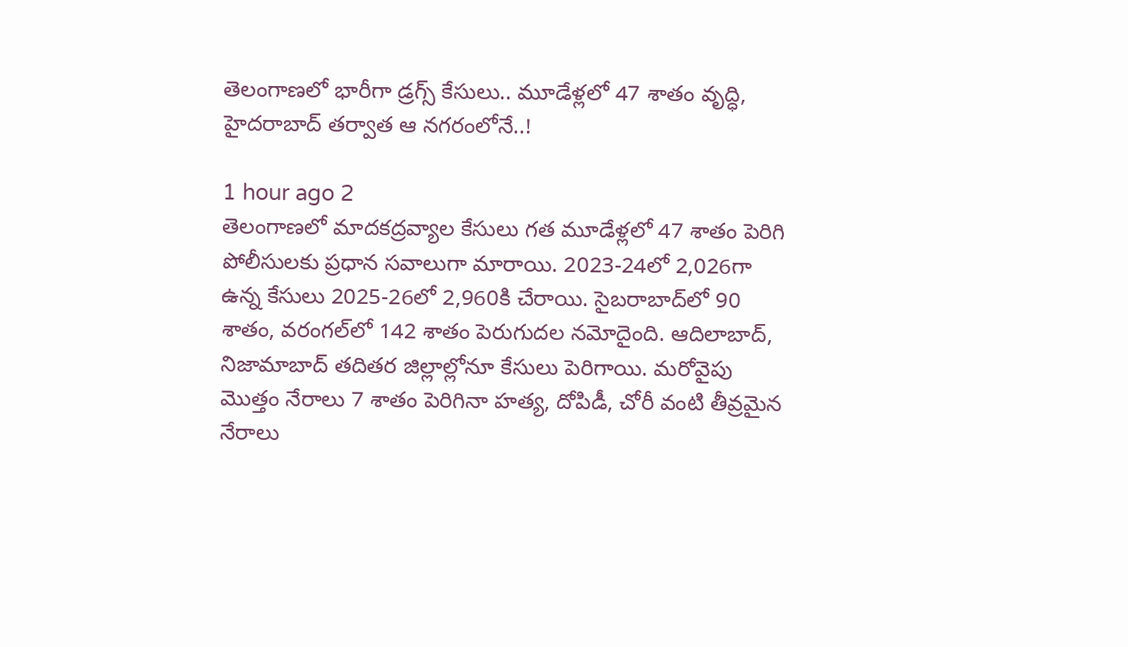తెలంగాణలో భారీగా డ్రగ్స్‌ కేసులు.. మూడేళ్లలో 47 శాతం వృద్ధి, హైదరాబాద్ తర్వాత ఆ నగరంలోనే..!

1 hour ago 2
తెలంగాణలో మాదకద్రవ్యాల కేసులు గత మూడేళ్లలో 47 శాతం పెరిగి పోలీసులకు ప్రధాన సవాలుగా మారాయి. 2023-24లో 2,026గా ఉన్న కేసులు 2025-26లో 2,960కి చేరాయి. సైబరాబాద్‌లో 90 శాతం, వరంగల్‌లో 142 శాతం పెరుగుదల నమోదైంది. ఆదిలాబాద్‌, నిజామాబాద్‌ తదితర జిల్లాల్లోనూ కేసులు పెరిగాయి. మరోవైపు మొత్తం నేరాలు 7 శాతం పెరిగినా హత్య, దోపిడీ, చోరీ వంటి తీవ్రమైన నేరాలు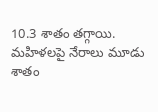10.3 శాతం తగ్గాయి. మహిళలపై నేరాలు మూడు శాతం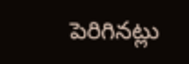పెరిగినట్లు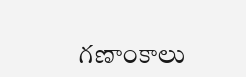గణాంకాలు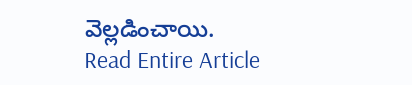వెల్లడించాయి.
Read Entire Article